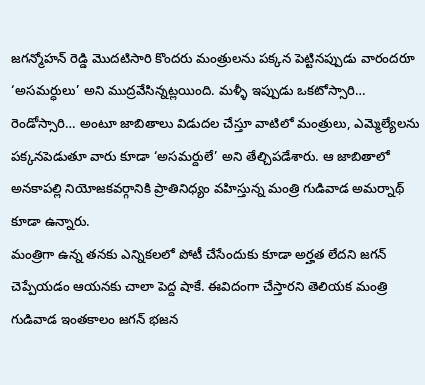జగన్మోహన్ రెడ్డి మొదటిసారి కొందరు మంత్రులను పక్కన పెట్టినప్పుడు వారందరూ ‘అసమర్ధులు’ అని ముద్రవేసిన్నట్లయింది. మళ్ళీ ఇప్పుడు ఒకటోస్సారి… రెండోస్సారి… అంటూ జాబితాలు విడుదల చేస్తూ వాటిలో మంత్రులు, ఎమ్మెల్యేలను పక్కనపెడుతూ వారు కూడా ‘అసమర్దులే’ అని తేల్చిపడేశారు. ఆ జాబితాలో అనకాపల్లి నియోజకవర్గానికి ప్రాతినిధ్యం వహిస్తున్న మంత్రి గుడివాడ అమర్నాథ్ కూడా ఉన్నారు.
మంత్రిగా ఉన్న తనకు ఎన్నికలలో పోటీ చేసేందుకు కూడా అర్హత లేదని జగన్ చెప్పేయడం ఆయనకు చాలా పెద్ద షాకే. ఈవిదంగా చేస్తారని తెలియక మంత్రి గుడివాడ ఇంతకాలం జగన్ భజన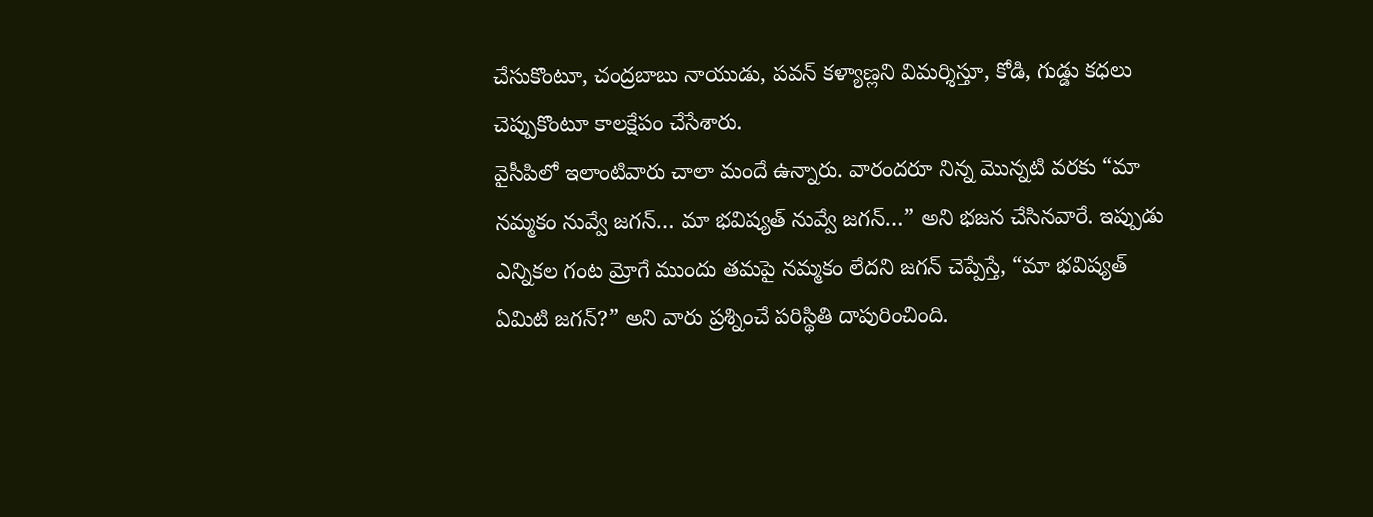చేసుకొంటూ, చంద్రబాబు నాయుడు, పవన్ కళ్యాణ్లని విమర్శిస్తూ, కోడి, గుడ్డు కధలు చెప్పుకొంటూ కాలక్షేపం చేసేశారు.
వైసీపిలో ఇలాంటివారు చాలా మందే ఉన్నారు. వారందరూ నిన్న మొన్నటి వరకు “మా నమ్మకం నువ్వే జగన్… మా భవిష్యత్ నువ్వే జగన్…” అని భజన చేసినవారే. ఇప్పుడు ఎన్నికల గంట మ్రోగే ముందు తమపై నమ్మకం లేదని జగన్ చెప్పేస్తే, “మా భవిష్యత్ ఏమిటి జగన్?” అని వారు ప్రశ్నించే పరిస్థితి దాపురించింది.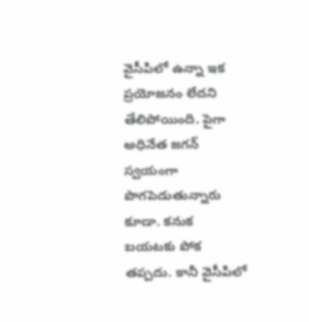వైసీపిలో ఉన్నా ఇక ప్రయోజనం లేదని తేలిపోయింది. పైగా అధినేత జగన్ స్వయంగా పొగపెడుతున్నారు కూడా. కనుక బయటకు పోక తప్పదు. కానీ వైసీపిలో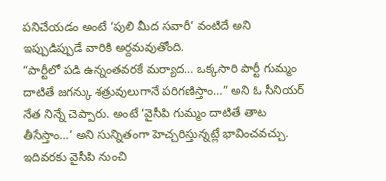పనిచేయడం అంటే ‘పులి మీద సవారీ’ వంటిదే అని ఇప్పుడిప్పుడే వారికి అర్దమవుతోంది.
“పార్టీలో పడి ఉన్నంతవరకే మర్యాద… ఒక్కసారి పార్టీ గుమ్మం దాటితే జగన్కు శత్రువులుగానే పరిగణిస్తాం…” అని ఓ సీనియర్ నేత నిన్నే చెప్పారు. అంటే ‘వైసీపి గుమ్మం దాటితే తాట తీసేస్తాం…’ అని సున్నితంగా హెచ్చరిస్తున్నట్లే భావించవచ్చు.
ఇదివరకు వైసీపి నుంచి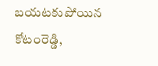బయటకుపోయిన కోటంరెడ్డి,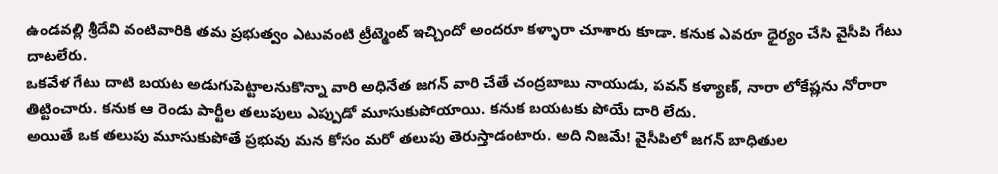ఉండవల్లి శ్రీదేవి వంటివారికి తమ ప్రభుత్వం ఎటువంటి ట్రీట్మెంట్ ఇచ్చిందో అందరూ కళ్ళారా చూశారు కూడా. కనుక ఎవరూ ధైర్యం చేసి వైసీపి గేటు దాటలేరు.
ఒకవేళ గేటు దాటి బయట అడుగుపెట్టాలనుకొన్నా వారి అధినేత జగన్ వారి చేతే చంద్రబాబు నాయుడు, పవన్ కళ్యాణ్, నారా లోకేష్లను నోరారా తిట్టించారు. కనుక ఆ రెండు పార్టీల తలుపులు ఎప్పుడో మూసుకుపోయాయి. కనుక బయటకు పోయే దారి లేదు.
అయితే ఒక తలుపు మూసుకుపోతే ప్రభువు మన కోసం మరో తలుపు తెరుస్తాడంటారు. అది నిజమే! వైసీపిలో జగన్ బాధితుల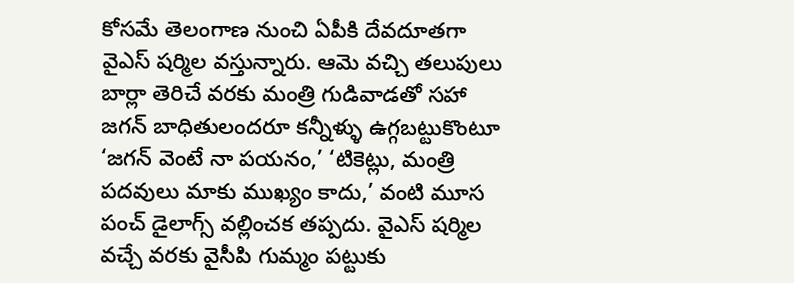కోసమే తెలంగాణ నుంచి ఏపీకి దేవదూతగా వైఎస్ షర్మిల వస్తున్నారు. ఆమె వచ్చి తలుపులు బార్లా తెరిచే వరకు మంత్రి గుడివాడతో సహా జగన్ బాధితులందరూ కన్నీళ్ళు ఉగ్గబట్టుకొంటూ ‘జగన్ వెంటే నా పయనం,’ ‘టికెట్లు, మంత్రి పదవులు మాకు ముఖ్యం కాదు,’ వంటి మూస పంచ్ డైలాగ్స్ వల్లించక తప్పదు. వైఎస్ షర్మిల వచ్చే వరకు వైసీపి గుమ్మం పట్టుకు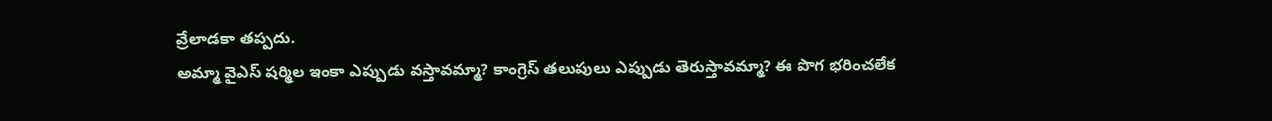వ్రేలాడకా తప్పదు.
అమ్మా వైఎస్ షర్మిల ఇంకా ఎప్పుడు వస్తావమ్మా? కాంగ్రెస్ తలుపులు ఎప్పుడు తెరుస్తావమ్మా? ఈ పొగ భరించలేక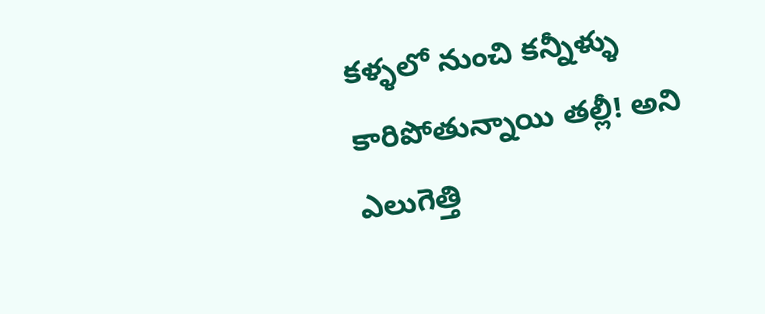కళ్ళలో నుంచి కన్నీళ్ళు కారిపోతున్నాయి తల్లీ! అని ఎలుగెత్తి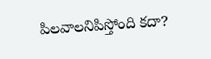పిలవాలనిపిస్తోంది కదా?